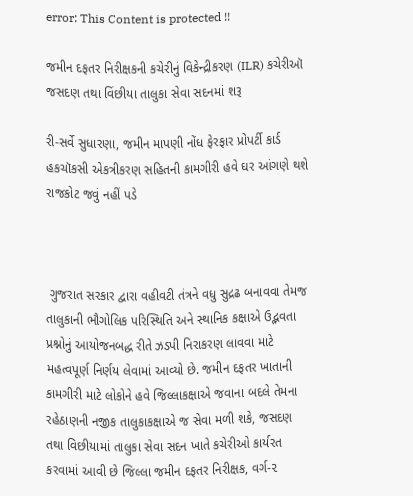error: This Content is protected !!

જમીન દફતર નિરીક્ષકની કચેરીનું વિકેન્દ્રીકરણ (ILR) કચેરીઑ જસદણ તથા વિંછીયા તાલુકા સેવા સદનમાં શરૂ

રી-સર્વે સુધારણા, જમીન માપણી નોંધ ફેરફાર પ્રોપર્ટી કાર્ડ હકચૉકસી એકત્રીકરણ સહિતની કામગીરી હવે ઘર આંગણે થશે રાજકોટ જવું નહીં પડે



 ગુજરાત સરકાર દ્વારા વહીવટી તંત્રને વધુ સુદ્રઢ બનાવવા તેમજ તાલુકાની ભૌગોલિક પરિસ્થિતિ અને સ્થાનિક કક્ષાએ ઉદ્ભવતા પ્રશ્નોનું આયોજનબદ્ધ રીતે ઝડપી નિરાકરણ લાવવા માટે મહત્વપૂર્ણ નિર્ણય લેવામાં આવ્યો છે. જમીન દફતર ખાતાની કામગીરી માટે લોકોને હવે જિલ્લાકક્ષાએ જવાના બદલે તેમના રહેઠાણની નજીક તાલુકાકક્ષાએ જ સેવા મળી શકે, જસદણ તથા વિછીયામાં તાલુકા સેવા સદન ખાતે કચેરીઓ કાર્યરત કરવામાં આવી છે જિલ્લા જમીન દફતર નિરીક્ષક, વર્ગ-૨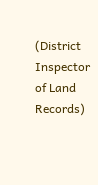(District Inspector of Land Records)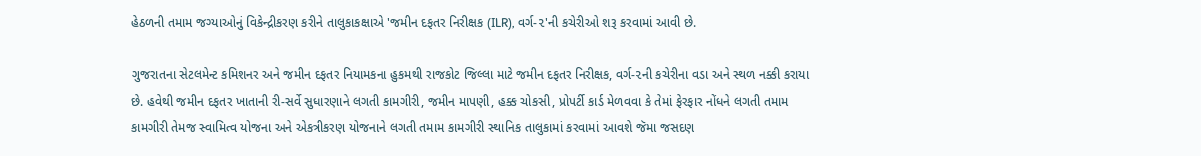હેઠળની તમામ જગ્યાઓનું વિકેન્દ્રીકરણ કરીને તાલુકાકક્ષાએ 'જમીન દફતર નિરીક્ષક (ILR), વર્ગ-૨'ની કચેરીઓ શરૂ કરવામાં આવી છે.

ગુજરાતના સેટલમેન્ટ કમિશનર અને જમીન દફતર નિયામકના હુકમથી રાજકોટ જિલ્લા માટે જમીન દફતર નિરીક્ષક, વર્ગ-૨ની કચેરીના વડા અને સ્થળ નક્કી કરાયા છે. હવેથી જમીન દફતર ખાતાની રી-સર્વે સુધારણાને લગતી કામગીરી, જમીન માપણી, હક્ક ચોકસી, પ્રોપર્ટી કાર્ડ મેળવવા કે તેમાં ફેરફાર નોંધને લગતી તમામ કામગીરી તેમજ સ્વામિત્વ યોજના અને એકત્રીકરણ યોજનાને લગતી તમામ કામગીરી સ્થાનિક તાલુકામાં કરવામાં આવશે જૅમા જસદણ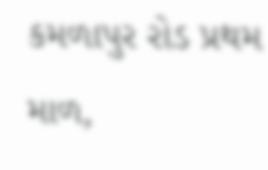કમળાપુર રોડ પ્રથમ માળ,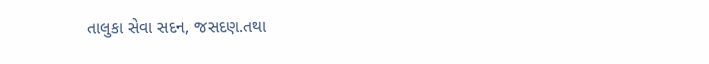તાલુકા સેવા સદન, જસદણ.તથા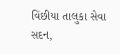વિંછીયા તાલુકા સેવા સદન,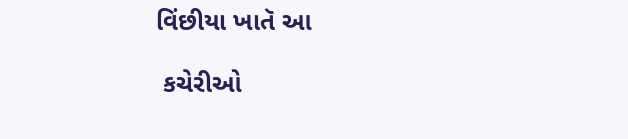વિંછીયા ખાતૅ આ

 કચેરીઓ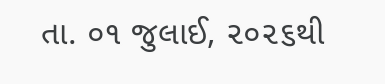તા. ૦૧ જુલાઈ, ૨૦૨૬થી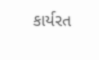કાર્યરત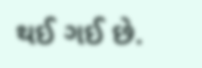થઈ ગઈ છે.